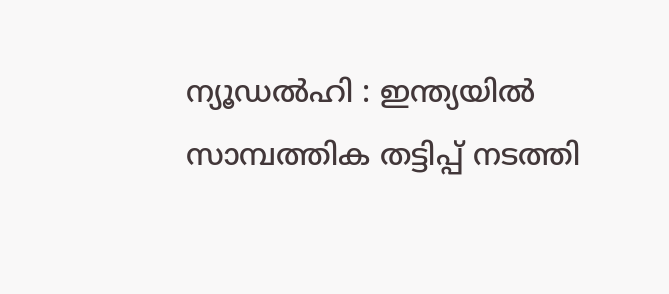ന്യൂഡല്‍ഹി : ഇന്ത്യയില്‍ സാമ്പത്തിക തട്ടിപ്പ് നടത്തി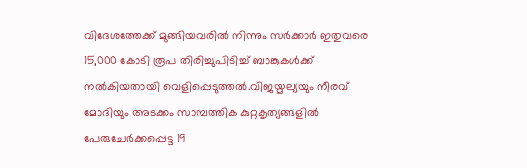വിദേശത്തേക്ക് മുങ്ങിയവരില്‍ നിന്നും സര്‍ക്കാര്‍ ഇതുവരെ 15,000 കോടി രൂപ തിരിച്ചുപിടിച്ച് ബാങ്കുകള്‍ക്ക് നല്‍കിയതായി വെളിപ്പെടുത്തല്‍.വിജയ്മല്യയും നീരവ് മോദിയും അടക്കം സാമ്പത്തിക കുറ്റകൃത്യങ്ങളില്‍ പേരുചേര്‍ക്കപ്പെട്ട 19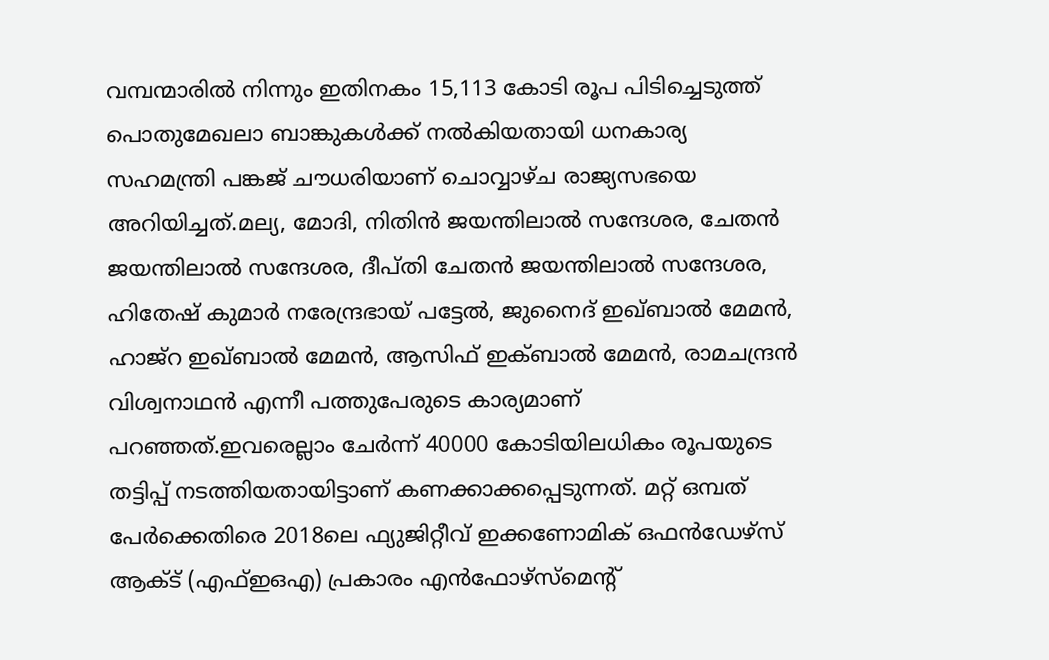വമ്പന്മാരില്‍ നിന്നും ഇതിനകം 15,113 കോടി രൂപ പിടിച്ചെടുത്ത് പൊതുമേഖലാ ബാങ്കുകള്‍ക്ക് നല്‍കിയതായി ധനകാര്യ സഹമന്ത്രി പങ്കജ് ചൗധരിയാണ് ചൊവ്വാഴ്ച രാജ്യസഭയെ അറിയിച്ചത്.മല്യ, മോദി, നിതിന്‍ ജയന്തിലാല്‍ സന്ദേശര, ചേതന്‍ ജയന്തിലാല്‍ സന്ദേശര, ദീപ്തി ചേതന്‍ ജയന്തിലാല്‍ സന്ദേശര, ഹിതേഷ് കുമാര്‍ നരേന്ദ്രഭായ് പട്ടേല്‍, ജുനൈദ് ഇഖ്ബാല്‍ മേമന്‍, ഹാജ്‌റ ഇഖ്ബാല്‍ മേമന്‍, ആസിഫ് ഇക്ബാല്‍ മേമന്‍, രാമചന്ദ്രന്‍ വിശ്വനാഥന്‍ എന്നീ പത്തുപേരുടെ കാര്യമാണ് പറഞ്ഞത്.ഇവരെല്ലാം ചേര്‍ന്ന് 40000 കോടിയിലധികം രൂപയുടെ തട്ടിപ്പ് നടത്തിയതായിട്ടാണ് കണക്കാക്കപ്പെടുന്നത്. മറ്റ് ഒമ്പത് പേര്‍ക്കെതിരെ 2018ലെ ഫ്യുജിറ്റീവ് ഇക്കണോമിക് ഒഫന്‍ഡേഴ്സ് ആക്ട് (എഫ്ഇഒഎ) പ്രകാരം എന്‍ഫോഴ്സ്മെന്റ്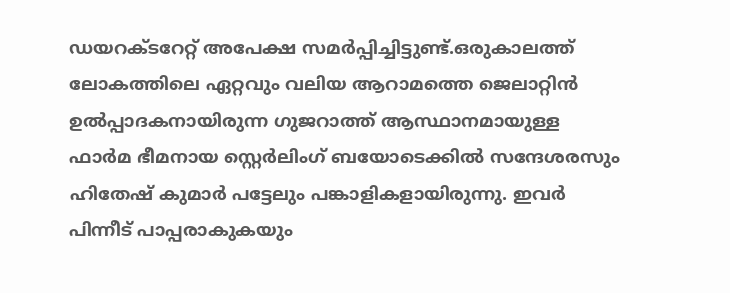ഡയറക്ടറേറ്റ് അപേക്ഷ സമര്‍പ്പിച്ചിട്ടുണ്ട്.ഒരുകാലത്ത് ലോകത്തിലെ ഏറ്റവും വലിയ ആറാമത്തെ ജെലാറ്റിന്‍ ഉല്‍പ്പാദകനായിരുന്ന ഗുജറാത്ത് ആസ്ഥാനമായുള്ള ഫാര്‍മ ഭീമനായ സ്റ്റെര്‍ലിംഗ് ബയോടെക്കില്‍ സന്ദേശരസും ഹിതേഷ് കുമാര്‍ പട്ടേലും പങ്കാളികളായിരുന്നു. ഇവര്‍ പിന്നീട് പാപ്പരാകുകയും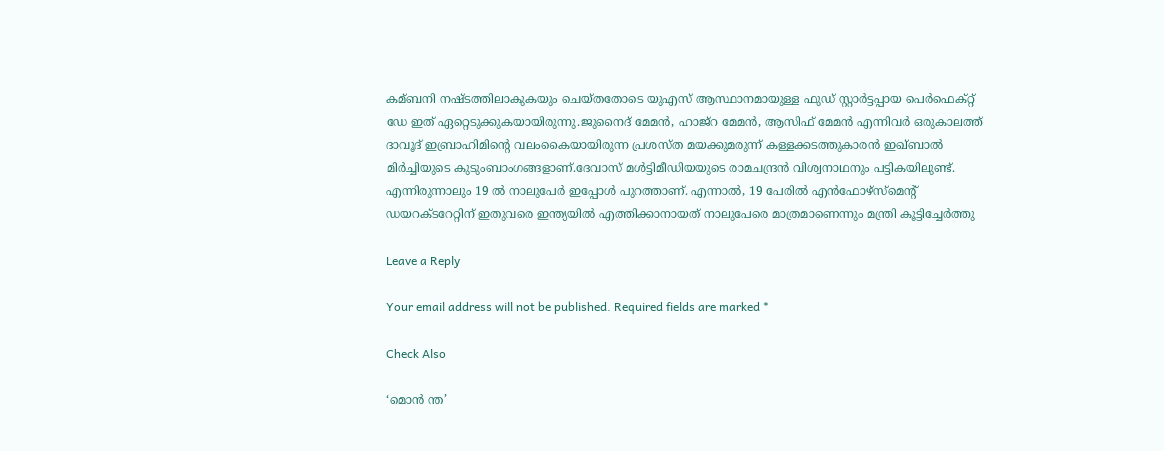കമ്ബനി നഷ്ടത്തിലാകുകയും ചെയ്തതോടെ യുഎസ് ആസ്ഥാനമായുള്ള ഫുഡ് സ്റ്റാര്‍ട്ടപ്പായ പെര്‍ഫെക്റ്റ് ഡേ ഇത് ഏറ്റെടുക്കുകയായിരുന്നു.ജുനൈദ് മേമന്‍, ഹാജ്‌റ മേമന്‍, ആസിഫ് മേമന്‍ എന്നിവര്‍ ഒരുകാലത്ത് ദാവൂദ് ഇബ്രാഹിമിന്റെ വലംകൈയായിരുന്ന പ്രശസ്ത മയക്കുമരുന്ന് കള്ളക്കടത്തുകാരന്‍ ഇഖ്ബാല്‍ മിര്‍ച്ചിയുടെ കുടുംബാംഗങ്ങളാണ്.ദേവാസ് മള്‍ട്ടിമീഡിയയുടെ രാമചന്ദ്രന്‍ വിശ്വനാഥനും പട്ടികയിലുണ്ട്. എന്നിരുന്നാലും 19 ല്‍ നാലുപേര്‍ ഇപ്പോള്‍ പുറത്താണ്. എന്നാല്‍, 19 പേരില്‍ എന്‍ഫോഴ്‌സ്‌മെന്റ് ഡയറക്ടറേറ്റിന് ഇതുവരെ ഇന്ത്യയില്‍ എത്തിക്കാനായത് നാലുപേരെ മാത്രമാണെന്നും മന്ത്രി കൂട്ടിച്ചേര്‍ത്തു

Leave a Reply

Your email address will not be published. Required fields are marked *

Check Also

‘മൊന്‍ ന്ത’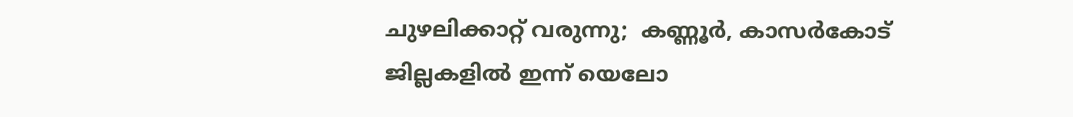ചുഴലിക്കാറ്റ് വരുന്നു;  കണ്ണൂര്‍, കാസര്‍കോട് ജില്ലകളില്‍ ഇന്ന് യെലോ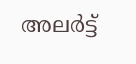അലര്‍ട്ട്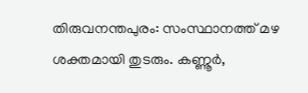തിരുവനന്തപുരം: സംസ്ഥാനത്ത് മഴ ശക്തമായി തുടരും. കണ്ണൂര്‍,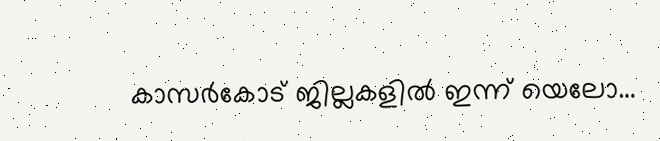കാസര്‍കോട് ജില്ലകളില്‍ ഇന്ന് യെലോ…